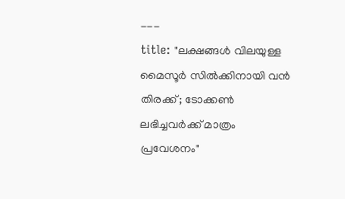---
title: "ലക്ഷങ്ങൾ വിലയുള്ള മൈസൂർ സിൽക്കിനായി വൻ തിരക്ക്; ടോക്കൺ ലഭിച്ചവർക്ക് മാത്രം പ്രവേശനം"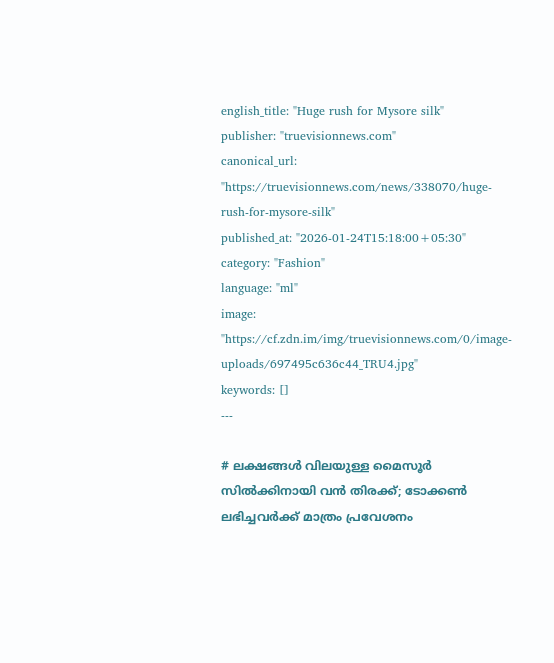english_title: "Huge rush for Mysore silk"
publisher: "truevisionnews.com"
canonical_url: "https://truevisionnews.com/news/338070/huge-rush-for-mysore-silk"
published_at: "2026-01-24T15:18:00+05:30"
category: "Fashion"
language: "ml"
image: "https://cf.zdn.im/img/truevisionnews.com/0/image-uploads/697495c636c44_TRU4.jpg"
keywords: []
---

# ലക്ഷങ്ങൾ വിലയുള്ള മൈസൂർ സിൽക്കിനായി വൻ തിരക്ക്; ടോക്കൺ ലഭിച്ചവർക്ക് മാത്രം പ്രവേശനം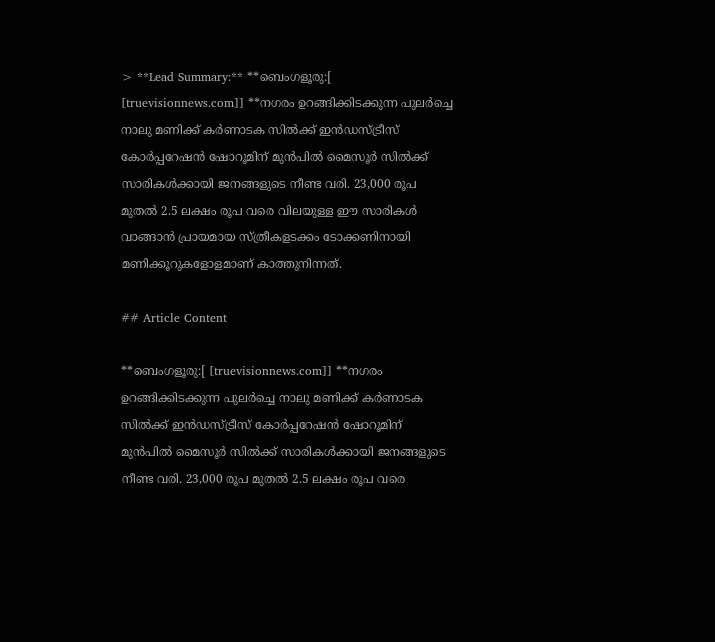> **Lead Summary:** **ബെംഗളൂരു:[ [truevisionnews.com]] **നഗരം ഉറങ്ങിക്കിടക്കുന്ന പുലർച്ചെ നാലു മണിക്ക് കർണാടക സിൽക്ക് ഇൻഡസ്ട്രീസ് കോർപ്പറേഷൻ ഷോറൂമിന് മുൻപിൽ മൈസൂർ സിൽക്ക് സാരികൾക്കായി ജനങ്ങളുടെ നീണ്ട വരി. 23,000 രൂപ മുതൽ 2.5 ലക്ഷം രൂപ വരെ വിലയുള്ള ഈ സാരികൾ വാങ്ങാൻ പ്രായമായ സ്ത്രീകളടക്കം ടോക്കണിനായി മണിക്കൂറുകളോളമാണ് കാത്തുനിന്നത്.

## Article Content

**ബെംഗളൂരു:[ [truevisionnews.com]] **നഗരം ഉറങ്ങിക്കിടക്കുന്ന പുലർച്ചെ നാലു മണിക്ക് കർണാടക സിൽക്ക് ഇൻഡസ്ട്രീസ് കോർപ്പറേഷൻ ഷോറൂമിന് മുൻപിൽ മൈസൂർ സിൽക്ക് സാരികൾക്കായി ജനങ്ങളുടെ നീണ്ട വരി. 23,000 രൂപ മുതൽ 2.5 ലക്ഷം രൂപ വരെ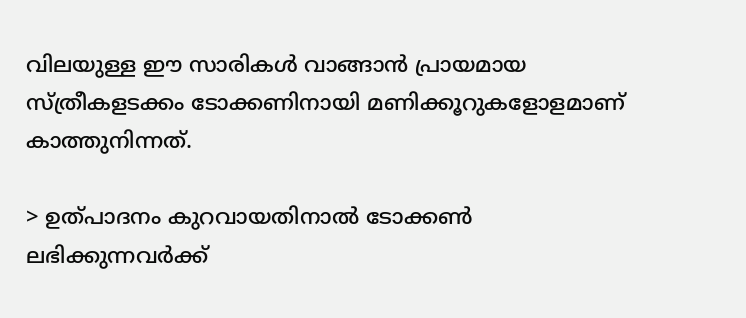വിലയുള്ള ഈ സാരികൾ വാങ്ങാൻ പ്രായമായ സ്ത്രീകളടക്കം ടോക്കണിനായി മണിക്കൂറുകളോളമാണ് കാത്തുനിന്നത്.

> ഉത്പാദനം കുറവായതിനാൽ ടോക്കൺ ലഭിക്കുന്നവർക്ക്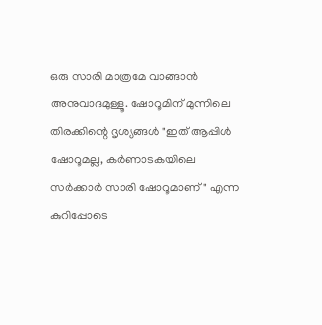ഒരു സാരി മാത്രമേ വാങ്ങാൻ അനുവാദമുള്ളൂ. ഷോറൂമിന് മുന്നിലെ തിരക്കിന്റെ ദൃശ്യങ്ങൾ "ഇത് ആപ്പിൾ ഷോറൂമല്ല, കർണാടകയിലെ സർക്കാർ സാരി ഷോറൂമാണ്" എന്ന കുറിപ്പോടെ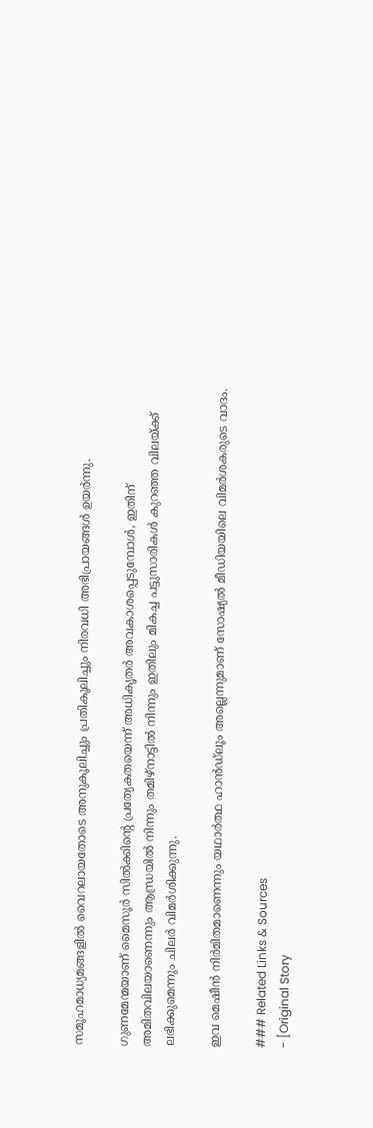സമൂഹമാധ്യമങ്ങളിൽ വൈറലായതോടെ അനുകൂലിച്ചും പ്രതികൂലിച്ചും നിരവധി അഭിപ്രായങ്ങൾ ഉയർന്നു.

ഗുണമേന്മയാണ് മൈസൂർ സിൽക്കിന്റെ പ്രത്യേകതയെന്ന് അധികൃതർ അവകാശപ്പെടുമ്പോൾ, ഇതിന് അമിതവിലയാണെന്നും ആന്ധ്രയിൽ നിന്നും തമിഴ്‌നാട്ടിൽ നിന്നും ഇതിലും മികച്ച പട്ടുസാരികൾ കുറഞ്ഞ വിലയ്ക്ക് ലഭിക്കുമെന്നും ചിലർ വിമർശിക്കുന്നു.

ഇവ മെഷീൻ നിർമിതമാണെന്നും യഥാർത്ഥ ഹാൻഡ്‌ലൂം അല്ലെന്നുമാണ് സോഷ്യൽ മീഡിയയിലെ വിമർശകരുടെ വാദം.

### Related Links & Sources
- [Original Story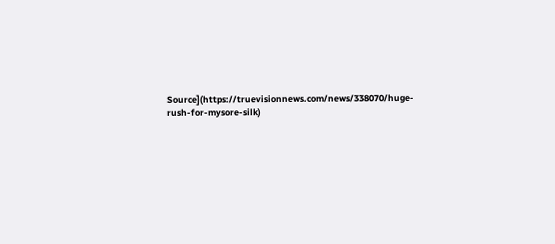Source](https://truevisionnews.com/news/338070/huge-rush-for-mysore-silk)